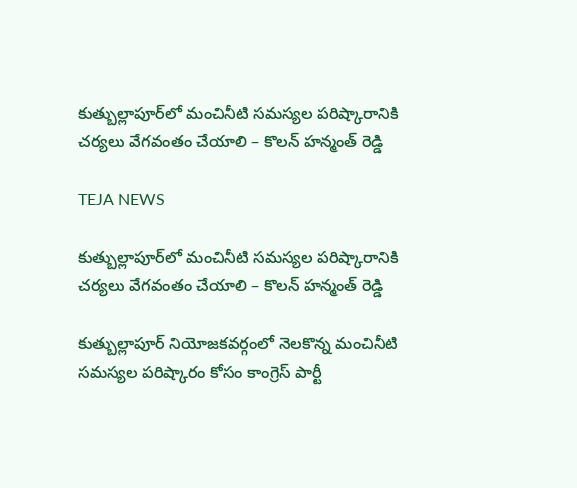కుత్బుల్లాపూర్‌లో మంచినీటి సమస్యల పరిష్కారానికి చర్యలు వేగవంతం చేయాలి – కొలన్ హన్మంత్ రెడ్డి

TEJA NEWS

కుత్బుల్లాపూర్‌లో మంచినీటి సమస్యల పరిష్కారానికి చర్యలు వేగవంతం చేయాలి – కొలన్ హన్మంత్ రెడ్డి

కుత్బుల్లాపూర్ నియోజకవర్గంలో నెలకొన్న మంచినీటి సమస్యల పరిష్కారం కోసం కాంగ్రెస్ పార్టీ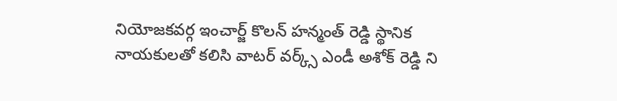నియోజకవర్గ ఇంచార్జ్ కొలన్ హన్మంత్ రెడ్డి స్థానిక నాయకులతో కలిసి వాటర్ వర్క్స్ ఎండీ అశోక్ రెడ్డి ని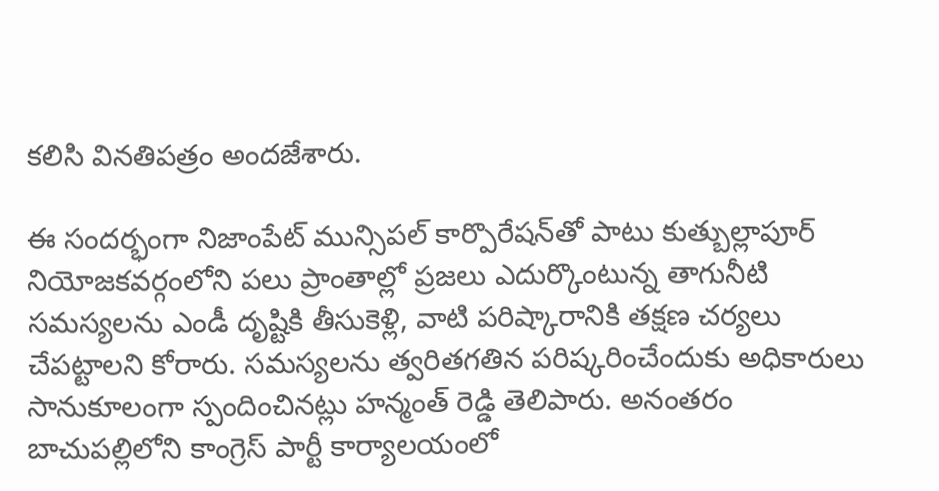కలిసి వినతిపత్రం అందజేశారు.

ఈ సందర్భంగా నిజాంపేట్ మున్సిపల్ కార్పొరేషన్‌తో పాటు కుత్బుల్లాపూర్ నియోజకవర్గంలోని పలు ప్రాంతాల్లో ప్రజలు ఎదుర్కొంటున్న తాగునీటి సమస్యలను ఎండీ దృష్టికి తీసుకెళ్లి, వాటి పరిష్కారానికి తక్షణ చర్యలు చేపట్టాలని కోరారు. సమస్యలను త్వరితగతిన పరిష్కరించేందుకు అధికారులు సానుకూలంగా స్పందించినట్లు హన్మంత్ రెడ్డి తెలిపారు. అనంతరం బాచుపల్లిలోని కాంగ్రెస్ పార్టీ కార్యాలయంలో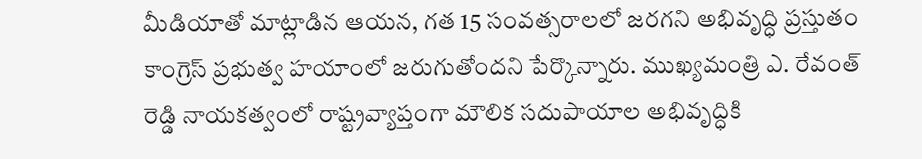మీడియాతో మాట్లాడిన ఆయన, గత 15 సంవత్సరాలలో జరగని అభివృద్ధి ప్రస్తుతం కాంగ్రెస్ ప్రభుత్వ హయాంలో జరుగుతోందని పేర్కొన్నారు. ముఖ్యమంత్రి ఎ. రేవంత్ రెడ్డి నాయకత్వంలో రాష్ట్రవ్యాప్తంగా మౌలిక సదుపాయాల అభివృద్ధికి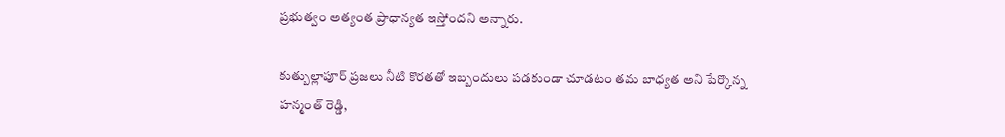ప్రభుత్వం అత్యంత ప్రాధాన్యత ఇస్తోందని అన్నారు.

కుత్బుల్లాపూర్ ప్రజలు నీటి కొరతతో ఇబ్బందులు పడకుండా చూడటం తమ బాధ్యత అని పేర్కొన్న హన్మంత్ రెడ్డి,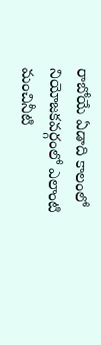రాబోయే ఏడాది కాలంలో నియోజకవర్గంలో ఎలాంటి మంచినీటి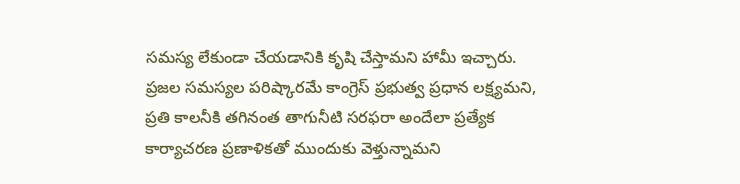సమస్య లేకుండా చేయడానికి కృషి చేస్తామని హామీ ఇచ్చారు. ప్రజల సమస్యల పరిష్కారమే కాంగ్రెస్ ప్రభుత్వ ప్రధాన లక్ష్యమని, ప్రతి కాలనీకి తగినంత తాగునీటి సరఫరా అందేలా ప్రత్యేక కార్యాచరణ ప్రణాళికతో ముందుకు వెళ్తున్నామని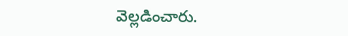వెల్లడించారు.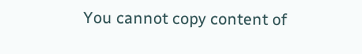You cannot copy content of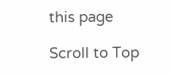this page

Scroll to Top